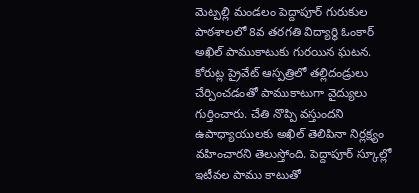మెట్పల్లి మండలం పెద్దాపూర్ గురుకుల పాఠశాలలో 8వ తరగతి విద్యార్థి ఓంకార్ అఖిల్ పాముకాటుకు గురయిన ఘటన. కోరుట్ల ప్రైవేట్ ఆస్పత్రిలో తల్లిదండ్రులు చేర్పించడంతో పాముకాటుగా వైద్యులు గుర్తించారు. చేతి నొప్పి వస్తుందని ఉపాధ్యాయులకు అఖిల్ తెలిపినా నిర్లక్ష్యం వహించారని తెలుస్తోంది. పెద్దాపూర్ స్కూల్లో ఇటీవల పాము కాటుతో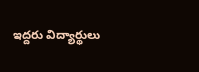ఇద్దరు విద్యార్థులు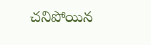చనిపోయిన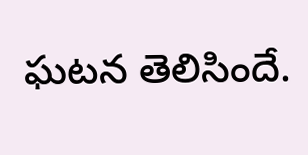ఘటన తెలిసిందే.